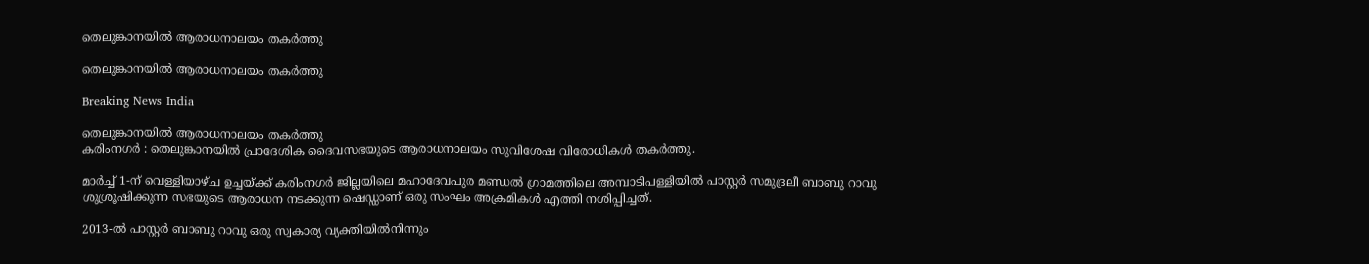തെലുങ്കാനയില്‍ ആരാധനാലയം തകര്‍ത്തു

തെലുങ്കാനയില്‍ ആരാധനാലയം തകര്‍ത്തു

Breaking News India

തെലുങ്കാനയില്‍ ആരാധനാലയം തകര്‍ത്തു
കരിംനഗര്‍ ‍: തെലുങ്കാനയില്‍ പ്രാദേശിക ദൈവസഭയുടെ ആരാധനാലയം സുവിശേഷ വിരോധികള്‍ തകര്‍ത്തു.

മാര്‍ച്ച് 1-ന് വെള്ളിയാഴ്ച ഉച്ചയ്ക്ക് കരിംനഗര്‍ ജില്ലയിലെ മഹാദേവപുര മണ്ഡല്‍ ഗ്രാമത്തിലെ അമ്പാടിപള്ളിയില്‍ പാസ്റ്റര്‍ സമുദ്രലീ ബാബു റാവു ശുശ്രൂഷിക്കുന്ന സഭയുടെ ആരാധന നടക്കുന്ന ഷെഡ്ഡാണ് ഒരു സംഘം അക്രമികള്‍ എത്തി നശിപ്പിച്ചത്.

2013-ല്‍ പാസ്റ്റര്‍ ബാബു റാവു ഒരു സ്വകാര്യ വ്യക്തിയില്‍നിന്നും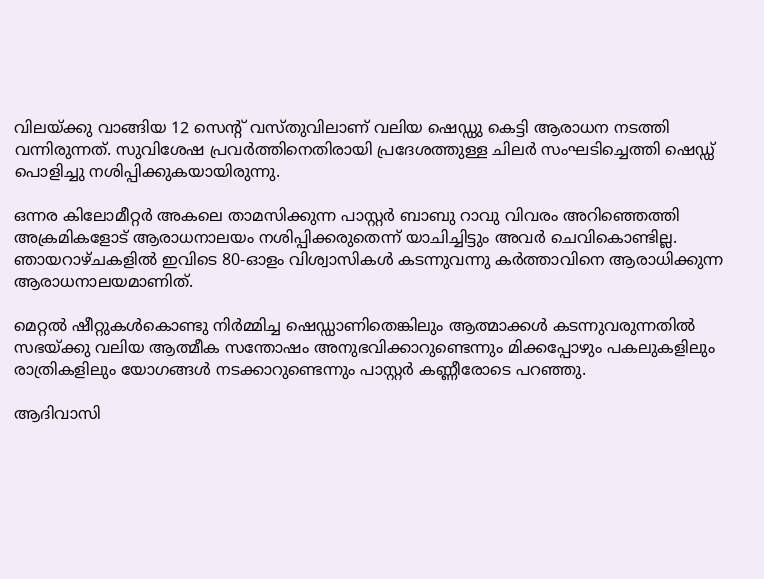വിലയ്ക്കു വാങ്ങിയ 12 സെന്റ് വസ്തുവിലാണ് വലിയ ഷെഡ്ഡു കെട്ടി ആരാധന നടത്തി വന്നിരുന്നത്. സുവിശേഷ പ്രവര്‍ത്തിനെതിരായി പ്രദേശത്തുള്ള ചിലര്‍ സംഘടിച്ചെത്തി ഷെഡ്ഡ് പൊളിച്ചു നശിപ്പിക്കുകയായിരുന്നു.

ഒന്നര കിലോമീറ്റര്‍ അകലെ താമസിക്കുന്ന പാസ്റ്റര്‍ ബാബു റാവു വിവരം അറിഞ്ഞെത്തി അക്രമികളോട് ആരാധനാലയം നശിപ്പിക്കരുതെന്ന് യാചിച്ചിട്ടും അവര്‍ ചെവികൊണ്ടില്ല. ഞായറാഴ്ചകളില്‍ ഇവിടെ 80-ഓളം വിശ്വാസികള്‍ കടന്നുവന്നു കര്‍ത്താവിനെ ആരാധിക്കുന്ന ആരാധനാലയമാണിത്.

മെറ്റല്‍ ഷീറ്റുകള്‍കൊണ്ടു നിര്‍മ്മിച്ച ഷെഡ്ഡാണിതെങ്കിലും ആത്മാക്കള്‍ കടന്നുവരുന്നതില്‍ സഭയ്ക്കു വലിയ ആത്മീക സന്തോഷം അനുഭവിക്കാറുണ്ടെന്നും മിക്കപ്പോഴും പകലുകളിലും രാത്രികളിലും യോഗങ്ങള്‍ നടക്കാറുണ്ടെന്നും പാസ്റ്റര്‍ കണ്ണീരോടെ പറഞ്ഞു.

ആദിവാസി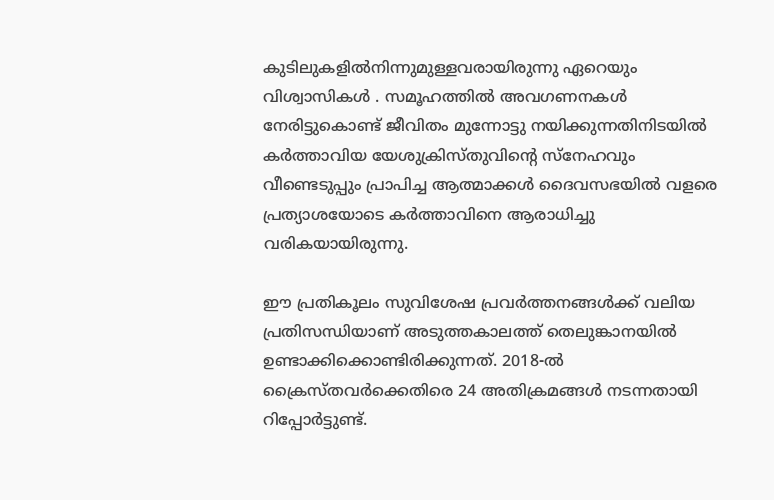കുടിലുകളില്‍നിന്നുമുള്ളവരായിരുന്നു ഏറെയും വിശ്വാസികള്‍ ‍. സമൂഹത്തില്‍ അവഗണനകള്‍ നേരിട്ടുകൊണ്ട് ജീവിതം മുന്നോട്ടു നയിക്കുന്നതിനിടയില്‍ കര്‍ത്താവിയ യേശുക്രിസ്തുവിന്റെ സ്നേഹവും വീണ്ടെടുപ്പും പ്രാപിച്ച ആത്മാക്കള്‍ ദൈവസഭയില്‍ വളരെ പ്രത്യാശയോടെ കര്‍ത്താവിനെ ആരാധിച്ചു വരികയായിരുന്നു.

ഈ പ്രതികൂലം സുവിശേഷ പ്രവര്‍ത്തനങ്ങള്‍ക്ക് വലിയ പ്രതിസന്ധിയാണ് അടുത്തകാലത്ത് തെലുങ്കാനയില്‍ ഉണ്ടാക്കിക്കൊണ്ടിരിക്കുന്നത്. 2018-ല്‍ ക്രൈസ്തവര്‍ക്കെതിരെ 24 അതിക്രമങ്ങള്‍ നടന്നതായി റിപ്പോര്‍ട്ടുണ്ട്.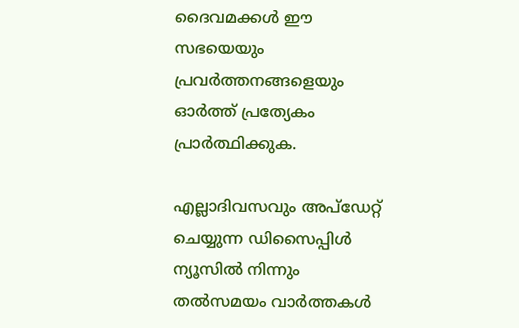ദൈവമക്കള്‍ ഈ സഭയെയും പ്രവര്‍ത്തനങ്ങളെയും ഓര്‍ത്ത് പ്രത്യേകം പ്രാര്‍ത്ഥിക്കുക.

എല്ലാദിവസവും അപ്ഡേറ്റ് ചെയ്യുന്ന ഡിസൈപ്പിൾ ന്യൂസിൽ നിന്നും തൽസമയം വാർത്തകൾ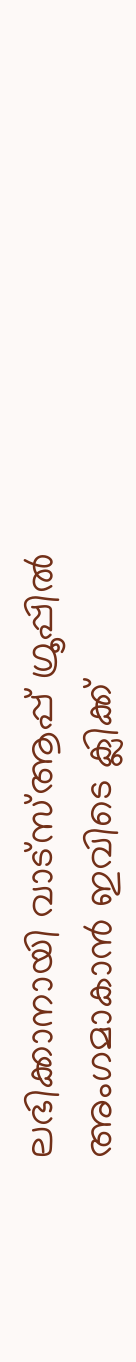ലഭിക്കാനായി വാട്സ്ആപ്പ് ഗ്രൂപ്പിൽ അംഗമാകാൻ ഇവിടെ ക്ലിക്ക്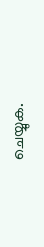ചെയ്യുക.